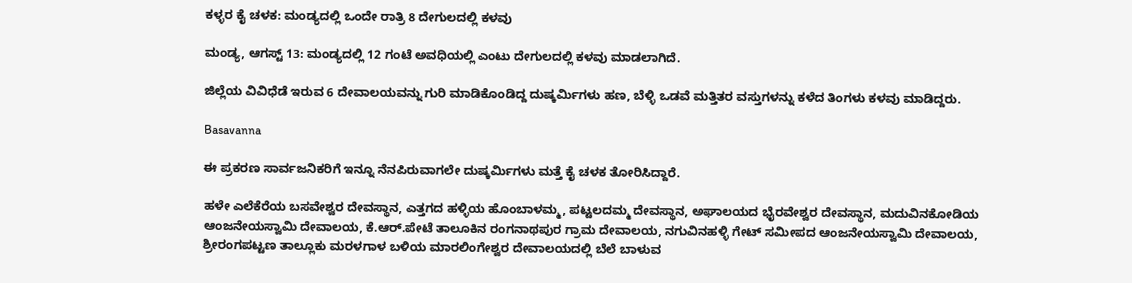ಕಳ್ಳರ ಕೈ ಚಳಕ: ಮಂಡ್ಯದಲ್ಲಿ ಒಂದೇ ರಾತ್ರಿ 8 ದೇಗುಲದಲ್ಲಿ ಕಳವು

ಮಂಡ್ಯ, ಆಗಸ್ಟ್ 13: ಮಂಡ್ಯದಲ್ಲಿ 12 ಗಂಟೆ ಅವಧಿಯಲ್ಲಿ ಎಂಟು ದೇಗುಲದಲ್ಲಿ ಕಳವು ಮಾಡಲಾಗಿದೆ.

ಜಿಲ್ಲೆಯ ವಿವಿಧೆಡೆ ಇರುವ 6 ದೇವಾಲಯವನ್ನು ಗುರಿ ಮಾಡಿಕೊಂಡಿದ್ದ ದುಷ್ಕರ್ಮಿಗಳು ಹಣ, ಬೆಳ್ಳಿ ಒಡವೆ ಮತ್ತಿತರ ವಸ್ತುಗಳನ್ನು ಕಳೆದ ತಿಂಗಳು ಕಳವು ಮಾಡಿದ್ದರು.

Basavanna

ಈ ಪ್ರಕರಣ ಸಾರ್ವಜನಿಕರಿಗೆ ಇನ್ನೂ ನೆನಪಿರುವಾಗಲೇ ದುಷ್ಕರ್ಮಿಗಳು ಮತ್ತೆ ಕೈ ಚಳಕ ತೋರಿಸಿದ್ದಾರೆ.

ಹಳೇ ಎಲೆಕೆರೆಯ ಬಸವೇಶ್ವರ ದೇವಸ್ಥಾನ, ಎತ್ತಗದ ಹಳ್ಳಿಯ ಹೊಂಬಾಳಮ್ಮ, ಪಟ್ಟಲದಮ್ಮ ದೇವಸ್ಥಾನ, ಅಘಾಲಯದ ಭೈರವೇಶ್ವರ ದೇವಸ್ಥಾನ, ಮದುವಿನಕೋಡಿಯ ಆಂಜನೇಯಸ್ವಾಮಿ ದೇವಾಲಯ, ಕೆ.ಆರ್.ಪೇಟೆ ತಾಲೂಕಿನ ರಂಗನಾಥಪುರ ಗ್ರಾಮ ದೇವಾಲಯ, ನಗುವಿನಹಳ್ಳಿ ಗೇಟ್ ಸಮೀಪದ ಆಂಜನೇಯಸ್ವಾಮಿ ದೇವಾಲಯ, ಶ್ರೀರಂಗಪಟ್ಟಣ ತಾಲ್ಲೂಕು ಮರಳಗಾಳ ಬಳಿಯ ಮಾರಲಿಂಗೇಶ್ವರ ದೇವಾಲಯದಲ್ಲಿ ಬೆಲೆ ಬಾಳುವ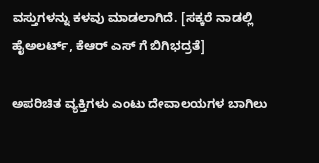ವಸ್ತುಗಳನ್ನು ಕಳವು ಮಾಡಲಾಗಿದೆ. [ಸಕ್ಕರೆ ನಾಡಲ್ಲಿ ಹೈಅಲರ್ಟ್, ಕೆಆರ್ ಎಸ್ ಗೆ ಬಿಗಿಭದ್ರತೆ]

ಅಪರಿಚಿತ ವ್ಯಕ್ತಿಗಳು ಎಂಟು ದೇವಾಲಯಗಳ ಬಾಗಿಲು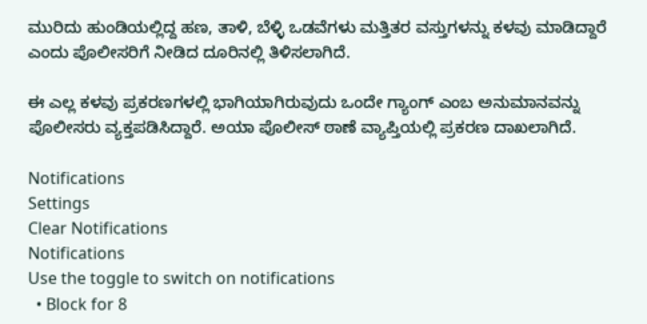ಮುರಿದು ಹುಂಡಿಯಲ್ಲಿದ್ದ ಹಣ, ತಾಳಿ, ಬೆಳ್ಳಿ ಒಡವೆಗಳು ಮತ್ತಿತರ ವಸ್ತುಗಳನ್ನು ಕಳವು ಮಾಡಿದ್ದಾರೆ ಎಂದು ಪೊಲೀಸರಿಗೆ ನೀಡಿದ ದೂರಿನಲ್ಲಿ ತಿಳಿಸಲಾಗಿದೆ.

ಈ ಎಲ್ಲ ಕಳವು ಪ್ರಕರಣಗಳಲ್ಲಿ ಭಾಗಿಯಾಗಿರುವುದು ಒಂದೇ ಗ್ಯಾಂಗ್ ಎಂಬ ಅನುಮಾನವನ್ನು ಪೊಲೀಸರು ವ್ಯಕ್ತಪಡಿಸಿದ್ದಾರೆ. ಅಯಾ ಪೊಲೀಸ್ ಠಾಣೆ ವ್ಯಾಪ್ತಿಯಲ್ಲಿ ಪ್ರಕರಣ ದಾಖಲಾಗಿದೆ.

Notifications
Settings
Clear Notifications
Notifications
Use the toggle to switch on notifications
  • Block for 8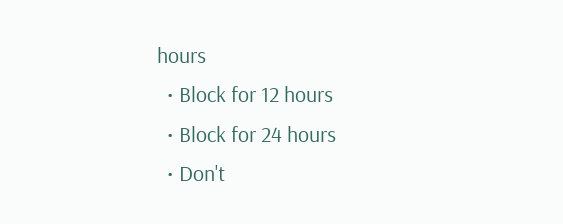hours
  • Block for 12 hours
  • Block for 24 hours
  • Don't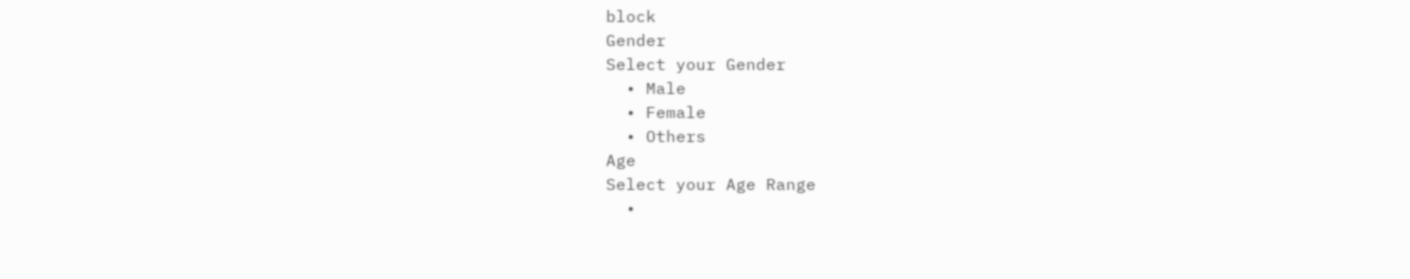block
Gender
Select your Gender
  • Male
  • Female
  • Others
Age
Select your Age Range
  •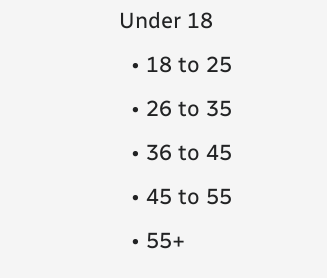Under 18
  • 18 to 25
  • 26 to 35
  • 36 to 45
  • 45 to 55
  • 55+